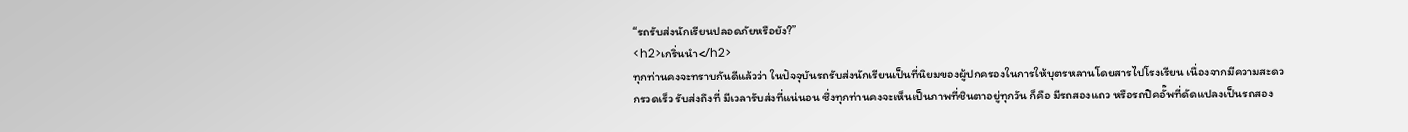“รถรับส่งนักเรียนปลอดภัยหรือยัง?”
<h2>เกริ่นนำ</h2>
ทุกท่านคงจะทราบกันดีแล้วว่า ในปัจจุบันรถรับส่งนักเรียนเป็นที่นิยมของผู้ปกครองในการให้บุตรหลานโดยสารไปโรงเรียน เนื่องจากมีความสะดวกรวดเร็ว รับส่งถึงที่ มีเวลารับส่งที่แน่นอน ซึ่งทุกท่านคงจะเห็นเป็นภาพที่ชินตาอยู่ทุกวัน ก็คือ มีรถสองแถว หรือรถปิคอั๊พที่ดัดแปลงเป็นรถสอง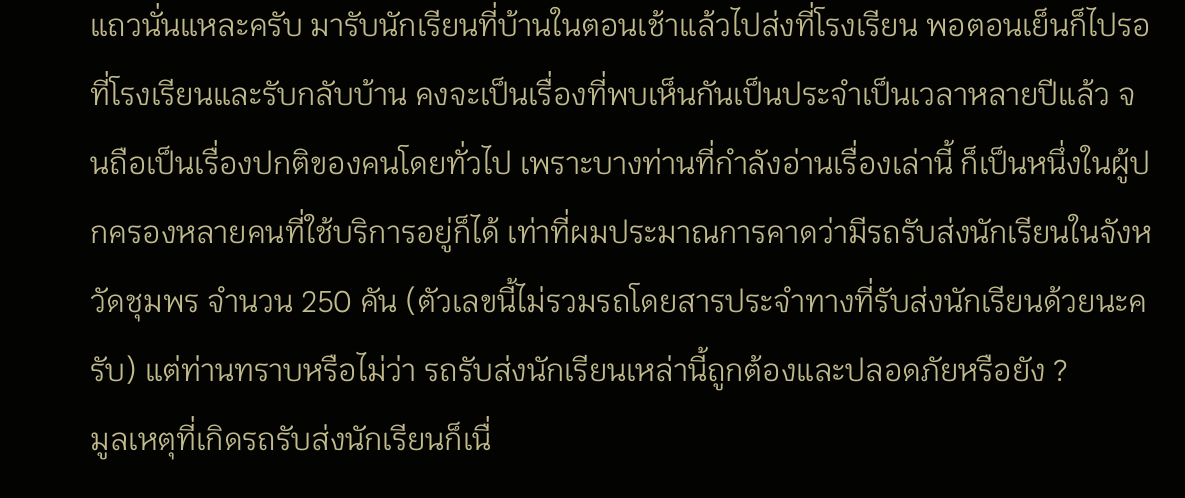แถวนั่นแหละครับ มารับนักเรียนที่บ้านในตอนเช้าแล้วไปส่งที่โรงเรียน พอตอนเย็นก็ไปรอที่โรงเรียนและรับกลับบ้าน คงจะเป็นเรื่องที่พบเห็นกันเป็นประจำเป็นเวลาหลายปีแล้ว จนถือเป็นเรื่องปกติของคนโดยทั่วไป เพราะบางท่านที่กำลังอ่านเรื่องเล่านี้ ก็เป็นหนึ่งในผู้ปกครองหลายคนที่ใช้บริการอยู่ก็ได้ เท่าที่ผมประมาณการคาดว่ามีรถรับส่งนักเรียนในจังหวัดชุมพร จำนวน 250 คัน (ตัวเลขนี้ไม่รวมรถโดยสารประจำทางที่รับส่งนักเรียนด้วยนะครับ) แต่ท่านทราบหรือไม่ว่า รถรับส่งนักเรียนเหล่านี้ถูกต้องและปลอดภัยหรือยัง ?
มูลเหตุที่เกิดรถรับส่งนักเรียนก็เนื่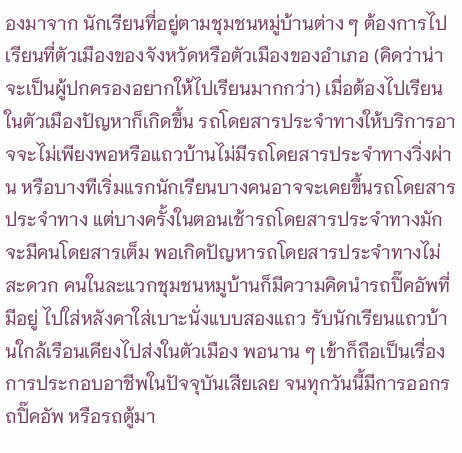องมาจาก นักเรียนที่อยู่ตามชุมชนหมู่บ้านต่าง ๆ ต้องการไปเรียนที่ตัวเมืองของจังหวัดหรือตัวเมืองของอำเภอ (คิดว่าน่าจะเป็นผู้ปกครองอยากให้ไปเรียนมากกว่า) เมื่อต้องไปเรียนในตัวเมืองปัญหาก็เกิดขึ้น รถโดยสารประจำทางให้บริการอาจจะไม่เพียงพอหรือแถวบ้านไม่มีรถโดยสารประจำทางวิ่งผ่าน หรือบางทีเริ่มแรกนักเรียนบางคนอาจจะเคยขึ้นรถโดยสารประจำทาง แต่บางครั้งในตอนเช้ารถโดยสารประจำทางมักจะมีคนโดยสารเต็ม พอเกิดปัญหารถโดยสารประจำทางไม่สะดวก คนในละแวกชุมชนหมูบ้านก็มีความคิดนำรถปิ๊คอัพที่มีอยู่ ไปใส่หลังคาใส่เบาะนั่งแบบสองแถว รับนักเรียนแถวบ้านใกล้เรือนเคียงไปส่งในตัวเมือง พอนาน ๆ เข้าก็ถือเป็นเรื่องการประกอบอาชีพในปัจจุบันเสียเลย จนทุกวันนี้มีการออกรถปิ๊คอัพ หรือรถตู้มา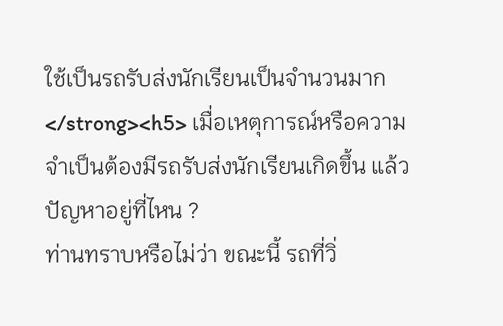ใช้เป็นรถรับส่งนักเรียนเป็นจำนวนมาก
</strong><h5> เมื่อเหตุการณ์หรือความจำเป็นต้องมีรถรับส่งนักเรียนเกิดขึ้น แล้วปัญหาอยู่ที่ไหน ?
ท่านทราบหรือไม่ว่า ขณะนี้ รถที่วิ่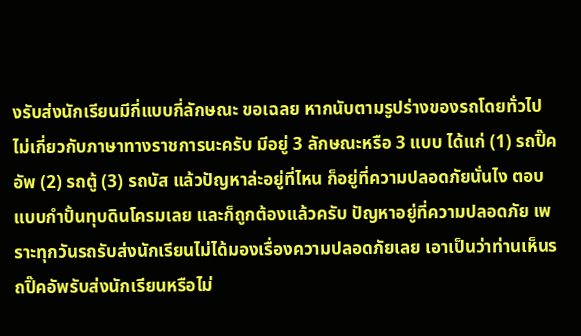งรับส่งนักเรียนมีกี่แบบกี่ลักษณะ ขอเฉลย หากนับตามรูปร่างของรถโดยทั่วไปไม่เกี่ยวกับภาษาทางราชการนะครับ มีอยู่ 3 ลักษณะหรือ 3 แบบ ได้แก่ (1) รถปิ๊คอัพ (2) รถตู้ (3) รถบัส แล้วปัญหาล่ะอยู่ที่ไหน ก็อยู่ที่ความปลอดภัยนั่นไง ตอบแบบกำปั้นทุบดินโครมเลย และก็ถูกต้องแล้วครับ ปัญหาอยู่ที่ความปลอดภัย เพราะทุกวันรถรับส่งนักเรียนไม่ได้มองเรื่องความปลอดภัยเลย เอาเป็นว่าท่านเห็นรถปิ๊คอัพรับส่งนักเรียนหรือไม่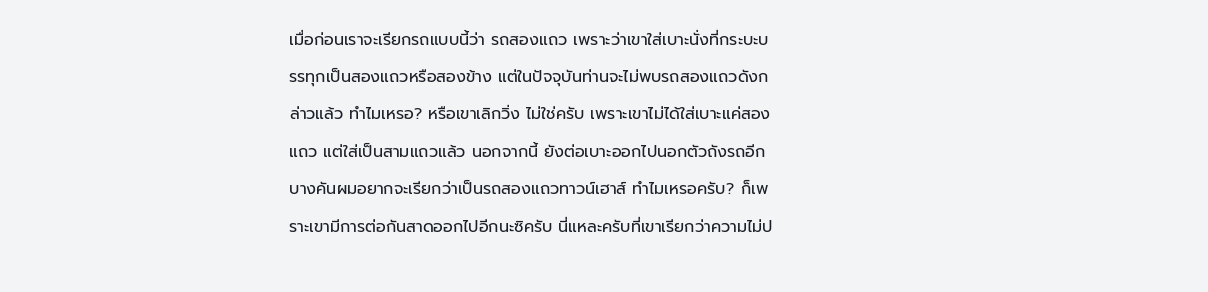เมื่อก่อนเราจะเรียกรถแบบนี้ว่า รถสองแถว เพราะว่าเขาใส่เบาะนั่งที่กระบะบรรทุกเป็นสองแถวหรือสองข้าง แต่ในปัจจุบันท่านจะไม่พบรถสองแถวดังกล่าวแล้ว ทำไมเหรอ? หรือเขาเลิกวิ่ง ไม่ใช่ครับ เพราะเขาไม่ได้ใส่เบาะแค่สองแถว แต่ใส่เป็นสามแถวแล้ว นอกจากนี้ ยังต่อเบาะออกไปนอกตัวถังรถอีก บางคันผมอยากจะเรียกว่าเป็นรถสองแถวทาวน์เฮาส์ ทำไมเหรอครับ? ก็เพราะเขามีการต่อกันสาดออกไปอีกนะซิครับ นี่แหละครับที่เขาเรียกว่าความไม่ป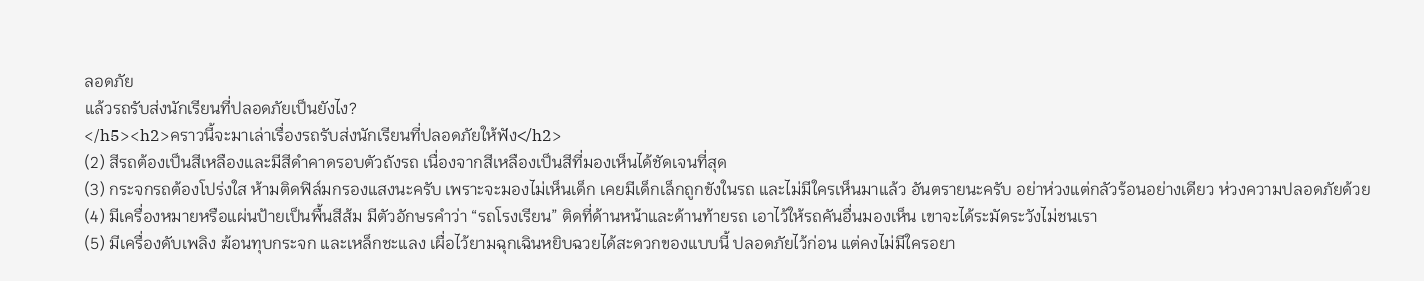ลอดภัย
แล้วรถรับส่งนักเรียนที่ปลอดภัยเป็นยังไง?
</h5><h2>คราวนี้จะมาเล่าเรื่องรถรับส่งนักเรียนที่ปลอดภัยให้ฟัง</h2>
(2) สีรถต้องเป็นสีเหลืองและมีสีดำคาดรอบตัวถังรถ เนื่องจากสีเหลืองเป็นสีที่มองเห็นได้ชัดเจนที่สุด
(3) กระจกรถต้องโปร่งใส ห้ามติดฟิล์มกรองแสงนะครับ เพราะจะมองไม่เห็นเด็ก เคยมีเด็กเล็กถูกขังในรถ และไม่มีใครเห็นมาแล้ว อันตรายนะครับ อย่าห่วงแต่กลัวร้อนอย่างเดียว ห่วงความปลอดภัยด้วย
(4) มีเครื่องหมายหรือแผ่นป้ายเป็นพื้นสีส้ม มีตัวอักษรคำว่า “รถโรงเรียน” ติดที่ด้านหน้าและด้านท้ายรถ เอาไว้ให้รถคันอื่นมองเห็น เขาจะได้ระมัดระวังไม่ชนเรา
(5) มีเครื่องดับเพลิง ฆ้อนทุบกระจก และเหล็กชะแลง เผื่อไว้ยามฉุกเฉินหยิบฉวยได้สะดวกของแบบนี้ ปลอดภัยไว้ก่อน แต่คงไม่มีใครอยา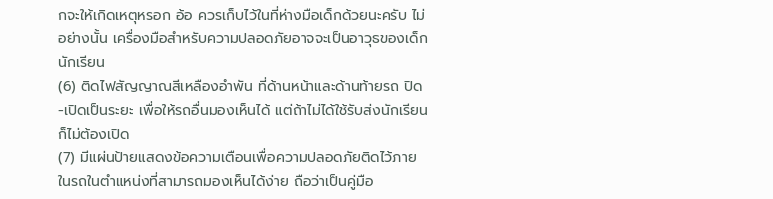กจะให้เกิดเหตุหรอก อ้อ ควรเก็บไว้ในที่ห่างมือเด็กด้วยนะครับ ไม่อย่างนั้น เครื่องมือสำหรับความปลอดภัยอาจจะเป็นอาวุธของเด็กนักเรียน
(6) ติดไฟสัญญาณสีเหลืองอำพัน ที่ด้านหน้าและด้านท้ายรถ ปิด-เปิดเป็นระยะ เพื่อให้รถอื่นมองเห็นได้ แต่ถ้าไม่ได้ใช้รับส่งนักเรียนก็ไม่ต้องเปิด
(7) มีแผ่นป้ายแสดงข้อความเตือนเพื่อความปลอดภัยติดไว้ภายในรถในตำแหน่งที่สามารถมองเห็นได้ง่าย ถือว่าเป็นคู่มือ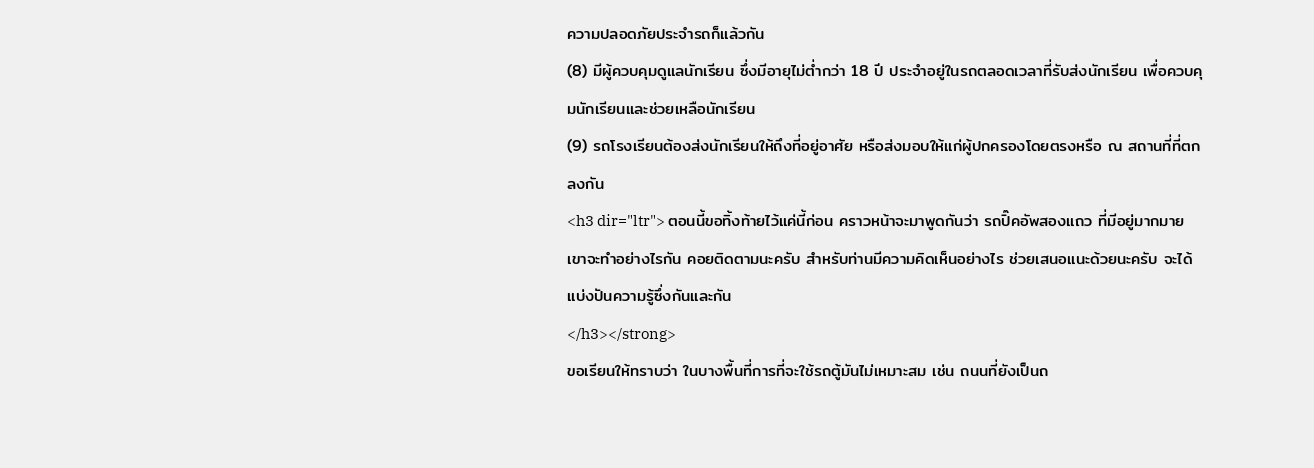ความปลอดภัยประจำรถก็แล้วกัน
(8) มีผู้ควบคุมดูแลนักเรียน ซึ่งมีอายุไม่ต่ำกว่า 18 ปี ประจำอยู่ในรถตลอดเวลาที่รับส่งนักเรียน เพื่อควบคุมนักเรียนและช่วยเหลือนักเรียน
(9) รถโรงเรียนต้องส่งนักเรียนให้ถึงที่อยู่อาศัย หรือส่งมอบให้แก่ผู้ปกครองโดยตรงหรือ ณ สถานที่ที่ตกลงกัน
<h3 dir="ltr"> ตอนนี้ขอทิ้งท้ายไว้แค่นี้ก่อน คราวหน้าจะมาพูดกันว่า รถปิ๊คอัพสองแถว ที่มีอยู่มากมายเขาจะทำอย่างไรกัน คอยติดตามนะครับ สำหรับท่านมีความคิดเห็นอย่างไร ช่วยเสนอแนะด้วยนะครับ จะได้แบ่งปันความรู้ซึ่งกันและกัน
</h3></strong>
ขอเรียนให้ทราบว่า ในบางพื้นที่การที่จะใช้รถตู้มันไม่เหมาะสม เช่น ถนนที่ยังเป็นถ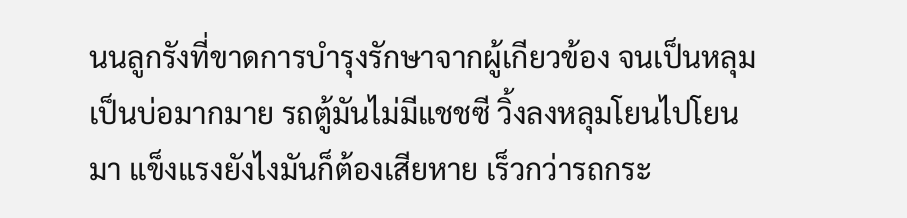นนลูกรังที่ขาดการบำรุงรักษาจากผู้เกียวข้อง จนเป็นหลุมเป็นบ่อมากมาย รถตู้มันไม่มีแชชซี วิ้งลงหลุมโยนไปโยนมา แข็งแรงยังไงมันก็ต้องเสียหาย เร็วกว่ารถกระ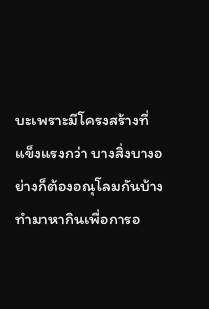บะเพราะมีโครงสร้างที่แข็งแรงกว่า บางสิ่งบางอย่างก็ต้องอณุโลมกันบ้าง ทำมาหากินเพื่อการอ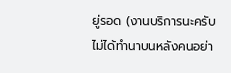ยู่รอด (งานบริการนะครับ ไม่ได้ทำนาบนหลังคนอย่า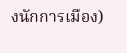งนักการเมือง)